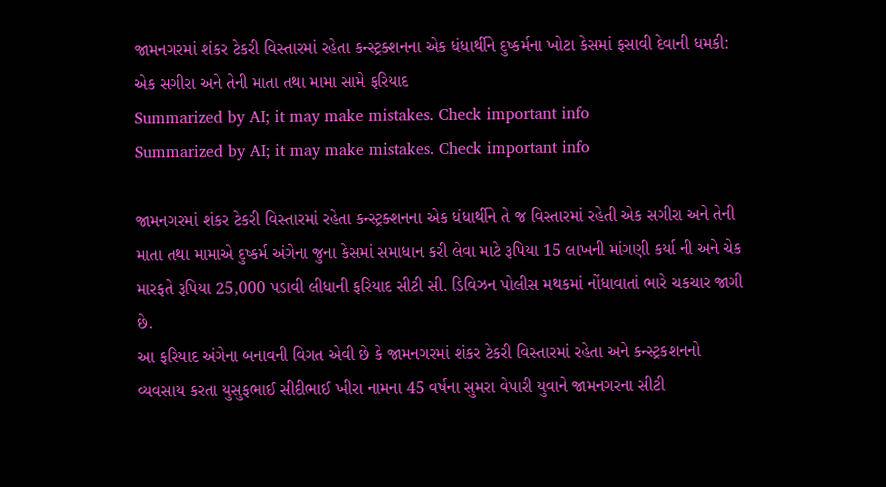જામનગરમાં શંકર ટેકરી વિસ્તારમાં રહેતા કન્સ્ટ્રક્શનના એક ધંધાર્થીને દુષ્કર્મના ખોટા કેસમાં ફસાવી દેવાની ધમકી: એક સગીરા અને તેની માતા તથા મામા સામે ફરિયાદ
Summarized by AI; it may make mistakes. Check important info
Summarized by AI; it may make mistakes. Check important info

જામનગરમાં શંકર ટેકરી વિસ્તારમાં રહેતા કન્સ્ટ્રક્શનના એક ધંધાર્થીને તે જ વિસ્તારમાં રહેતી એક સગીરા અને તેની માતા તથા મામાએ દુષ્કર્મ અંગેના જુના કેસમાં સમાધાન કરી લેવા માટે રૂપિયા 15 લાખની માંગણી કર્યા ની અને ચેક મારફતે રૂપિયા 25,000 પડાવી લીધાની ફરિયાદ સીટી સી. ડિવિઝન પોલીસ મથકમાં નોંધાવાતાં ભારે ચકચાર જાગી છે.
આ ફરિયાદ અંગેના બનાવની વિગત એવી છે કે જામનગરમાં શંકર ટેકરી વિસ્તારમાં રહેતા અને કન્સ્ટ્રકશનનો વ્યવસાય કરતા યુસુફભાઈ સીદીભાઈ ખીરા નામના 45 વર્ષના સુમરા વેપારી યુવાને જામનગરના સીટી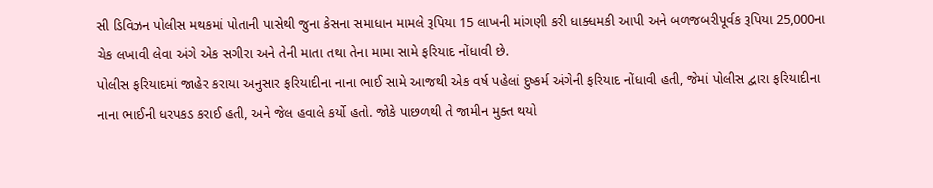સી ડિવિઝન પોલીસ મથકમાં પોતાની પાસેથી જુના કેસના સમાધાન મામલે રૂપિયા 15 લાખની માંગણી કરી ધાક્ધમકી આપી અને બળજબરીપૂર્વક રૂપિયા 25,000ના ચેક લખાવી લેવા અંગે એક સગીરા અને તેની માતા તથા તેના મામા સામે ફરિયાદ નોંધાવી છે.
પોલીસ ફરિયાદમાં જાહેર કરાયા અનુસાર ફરિયાદીના નાના ભાઈ સામે આજથી એક વર્ષ પહેલાં દુષ્કર્મ અંગેની ફરિયાદ નોંધાવી હતી, જેમાં પોલીસ દ્વારા ફરિયાદીના નાના ભાઈની ધરપકડ કરાઈ હતી, અને જેલ હવાલે કર્યો હતો. જોકે પાછળથી તે જામીન મુક્ત થયો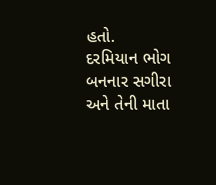હતો.
દરમિયાન ભોગ બનનાર સગીરા અને તેની માતા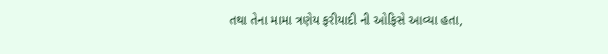તથા તેના મામા ત્રણેય ફરીયાદી ની ઓફિસે આવ્યા હતા,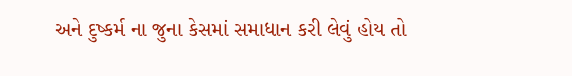અને દુષ્કર્મ ના જુના કેસમાં સમાધાન કરી લેવું હોય તો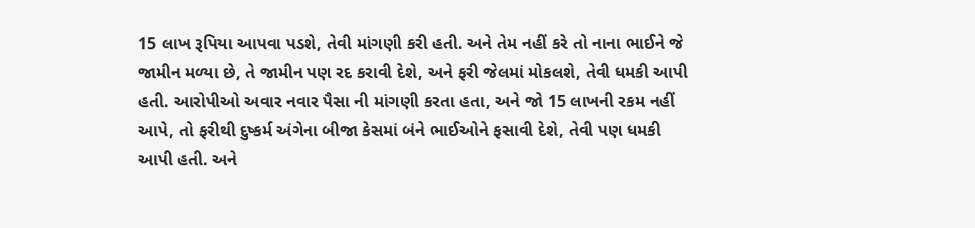15 લાખ રૂપિયા આપવા પડશે, તેવી માંગણી કરી હતી. અને તેમ નહીં કરે તો નાના ભાઈને જે જામીન મળ્યા છે, તે જામીન પણ રદ કરાવી દેશે, અને ફરી જેલમાં મોકલશે, તેવી ધમકી આપી હતી. આરોપીઓ અવાર નવાર પૈસા ની માંગણી કરતા હતા, અને જો 15 લાખની રકમ નહીં આપે, તો ફરીથી દુષ્કર્મ અંગેના બીજા કેસમાં બંને ભાઈઓને ફસાવી દેશે, તેવી પણ ધમકી આપી હતી. અને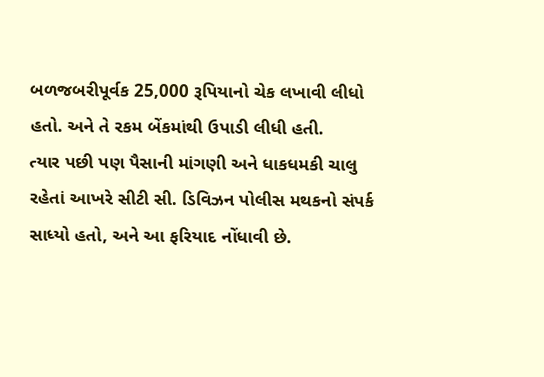બળજબરીપૂર્વક 25,000 રૂપિયાનો ચેક લખાવી લીધો હતો. અને તે રકમ બેંકમાંથી ઉપાડી લીધી હતી.
ત્યાર પછી પણ પૈસાની માંગણી અને ધાકધમકી ચાલુ રહેતાં આખરે સીટી સી. ડિવિઝન પોલીસ મથકનો સંપર્ક સાધ્યો હતો, અને આ ફરિયાદ નોંધાવી છે.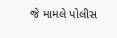જે મામલે પોલીસ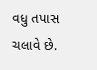વધુ તપાસ ચલાવે છે.